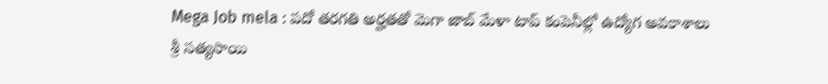Mega Job mela : పదో తరగతి అర్హతతో మెగా జాబ్ మేళా టాప్ కంపెనీల్లో ఉద్యోగ అవకాశాలు
శ్రీ సత్యసాయి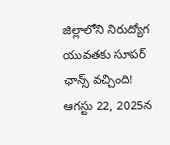జిల్లాలోని నిరుద్యోగ యువతకు సూపర్ ఛాన్స్ వచ్చింది! ఆగస్టు 22, 2025న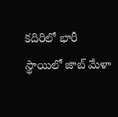కదిరిలో భారీ స్థాయిలో జాబ్ మేళా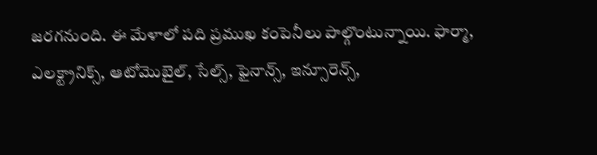జరగనుంది. ఈ మేళాలో పది ప్రముఖ కంపెనీలు పాల్గొంటున్నాయి. ఫార్మా, ఎలక్ట్రానిక్స్, ఆటోమొబైల్, సేల్స్, ఫైనాన్స్, ఇన్సూరెన్స్,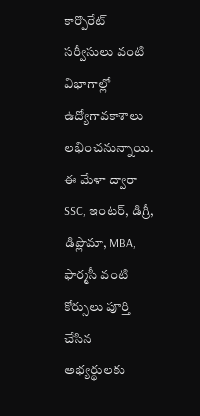కార్పొరేట్ సర్వీసులు వంటి విభాగాల్లో ఉద్యోగావకాశాలు లభించనున్నాయి. ఈ మేళా ద్వారా SSC, ఇంటర్, డిగ్రీ, డిప్లొమా, MBA, ఫార్మసీ వంటి కోర్సులు పూర్తి చేసిన అభ్యర్థులకు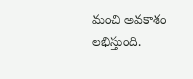మంచి అవకాశం లభిస్తుంది.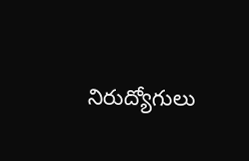నిరుద్యోగులు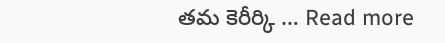తమ కెరీర్కి … Read more